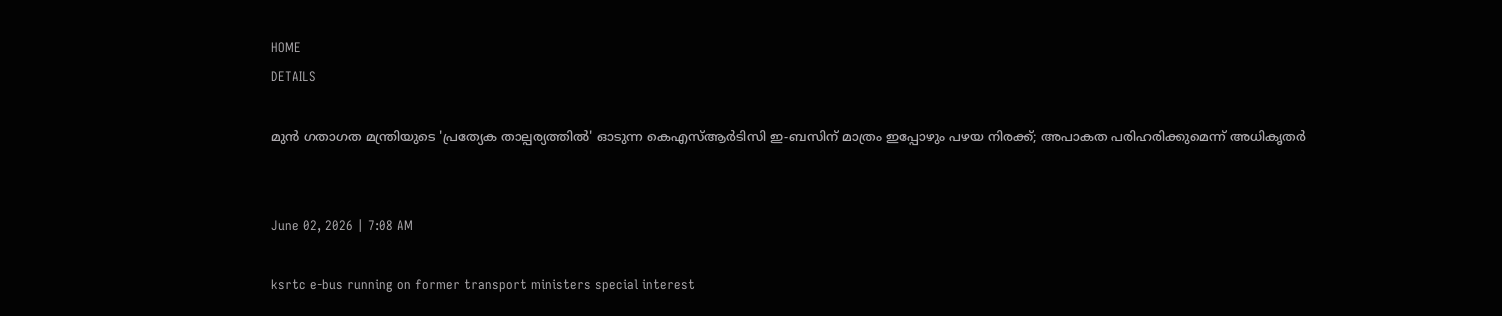HOME
DETAILS

മുൻ ഗതാഗത മന്ത്രിയുടെ 'പ്രത്യേക താല്പര്യത്തിൽ' ഓടുന്ന കെഎസ്ആർടിസി ഇ-ബസിന് മാത്രം ഇപ്പോഴും പഴയ നിരക്ക്; അപാകത പരിഹരിക്കുമെന്ന് അധികൃതർ


June 02, 2026 | 7:08 AM

ksrtc e-bus running on former transport ministers special interest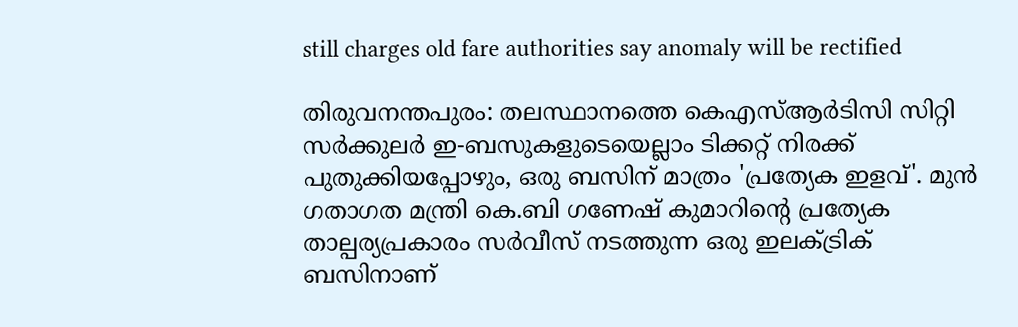still charges old fare authorities say anomaly will be rectified

തിരുവനന്തപുരം: തലസ്ഥാനത്തെ കെഎസ്ആർടിസി സിറ്റി സർക്കുലർ ഇ-ബസുകളുടെയെല്ലാം ടിക്കറ്റ് നിരക്ക് പുതുക്കിയപ്പോഴും, ഒരു ബസിന് മാത്രം 'പ്രത്യേക ഇളവ്'. മുൻ ഗതാഗത മന്ത്രി കെ.ബി ഗണേഷ് കുമാറിന്റെ പ്രത്യേക താല്പര്യപ്രകാരം സർവീസ് നടത്തുന്ന ഒരു ഇലക്ട്രിക് ബസിനാണ്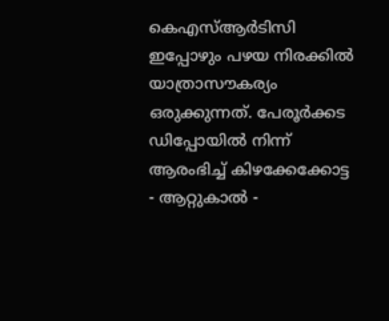കെഎസ്ആർടിസി ഇപ്പോഴും പഴയ നിരക്കിൽ യാത്രാസൗകര്യം ഒരുക്കുന്നത്. പേരൂർക്കട ഡിപ്പോയിൽ നിന്ന് ആരംഭിച്ച് കിഴക്കേക്കോട്ട - ആറ്റുകാൽ -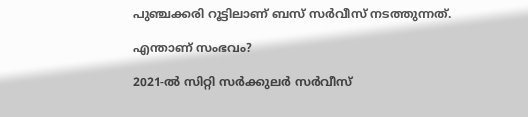പുഞ്ചക്കരി റൂട്ടിലാണ് ബസ് സർവീസ് നടത്തുന്നത്.

എന്താണ് സംഭവം?

2021-ൽ സിറ്റി സർക്കുലർ സർവീസ്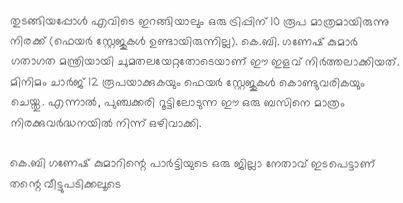തുടങ്ങിയപ്പോൾ എവിടെ ഇറങ്ങിയാലും ഒരു ട്രിപ്പിന് 10 രൂപ മാത്രമായിരുന്നു നിരക്ക് (ഫെയർ സ്റ്റേജുകൾ ഉണ്ടായിരുന്നില്ല). കെ.ബി. ഗണേഷ് കുമാർ ഗതാഗത മന്ത്രിയായി ചുമതലയേറ്റതോടെയാണ് ഈ ഇളവ് നിർത്തലാക്കിയത്. മിനിമം ചാർജ് 12 രൂപയാക്കുകയും ഫെയർ സ്റ്റേജുകൾ കൊണ്ടുവരികയും ചെയ്തു. എന്നാൽ, പുഞ്ചക്കരി റൂട്ടിലോടുന്ന ഈ ഒരു ബസിനെ മാത്രം നിരക്കുവർദ്ധനയിൽ നിന്ന് ഒഴിവാക്കി.

കെ.ബി ഗണേഷ് കുമാറിന്റെ പാർട്ടിയുടെ ഒരു ജില്ലാ നേതാവ് ഇടപെട്ടാണ് തന്റെ വീട്ടുപടിക്കലൂടെ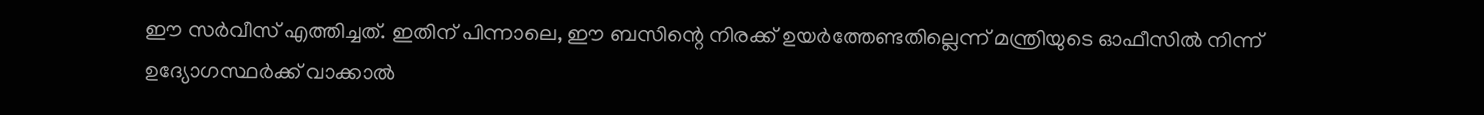ഈ സർവീസ് എത്തിച്ചത്. ഇതിന് പിന്നാലെ, ഈ ബസിന്റെ നിരക്ക് ഉയർത്തേണ്ടതില്ലെന്ന് മന്ത്രിയുടെ ഓഫീസിൽ നിന്ന് ഉദ്യോഗസ്ഥർക്ക് വാക്കാൽ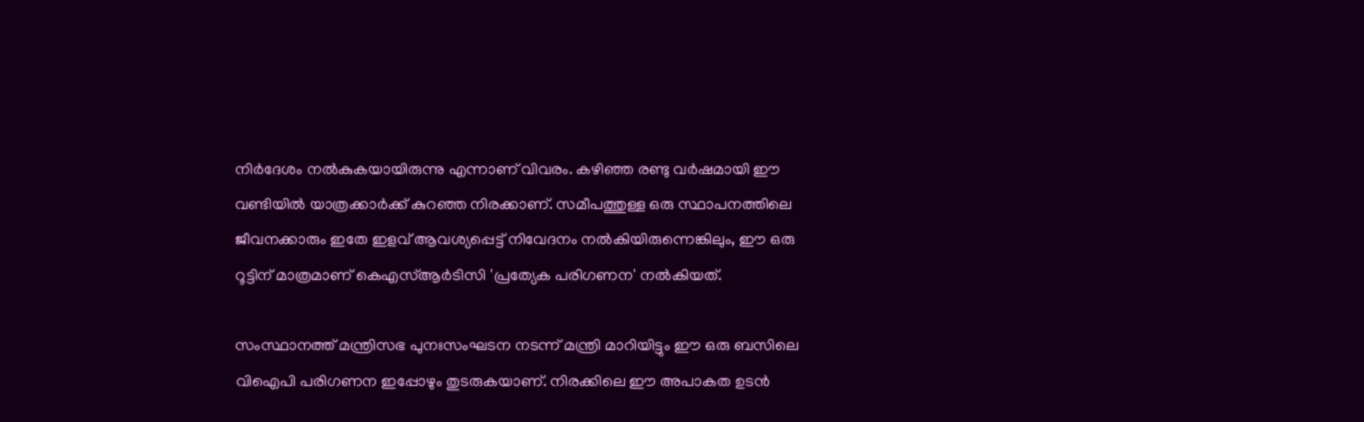നിർദേശം നൽകുകയായിരുന്നു എന്നാണ് വിവരം. കഴിഞ്ഞ രണ്ടു വർഷമായി ഈ വണ്ടിയിൽ യാത്രക്കാർക്ക് കുറഞ്ഞ നിരക്കാണ്. സമീപത്തുള്ള ഒരു സ്ഥാപനത്തിലെ ജീവനക്കാരും ഇതേ ഇളവ് ആവശ്യപ്പെട്ട് നിവേദനം നൽകിയിരുന്നെങ്കിലും, ഈ ഒരു റൂട്ടിന് മാത്രമാണ് കെഎസ്ആർടിസി 'പ്രത്യേക പരിഗണന' നൽകിയത്.

സംസ്ഥാനത്ത് മന്ത്രിസഭ പുനഃസംഘടന നടന്ന് മന്ത്രി മാറിയിട്ടും ഈ ഒരു ബസിലെ വിഐപി പരിഗണന ഇപ്പോഴും തുടരുകയാണ്. നിരക്കിലെ ഈ അപാകത ഉടൻ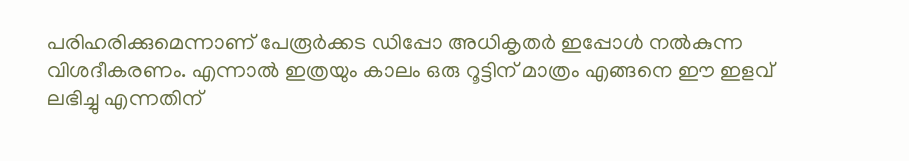പരിഹരിക്കുമെന്നാണ് പേരൂർക്കട ഡിപ്പോ അധികൃതർ ഇപ്പോൾ നൽകുന്ന വിശദീകരണം. എന്നാൽ ഇത്രയും കാലം ഒരു റൂട്ടിന് മാത്രം എങ്ങനെ ഈ ഇളവ് ലഭിച്ചു എന്നതിന്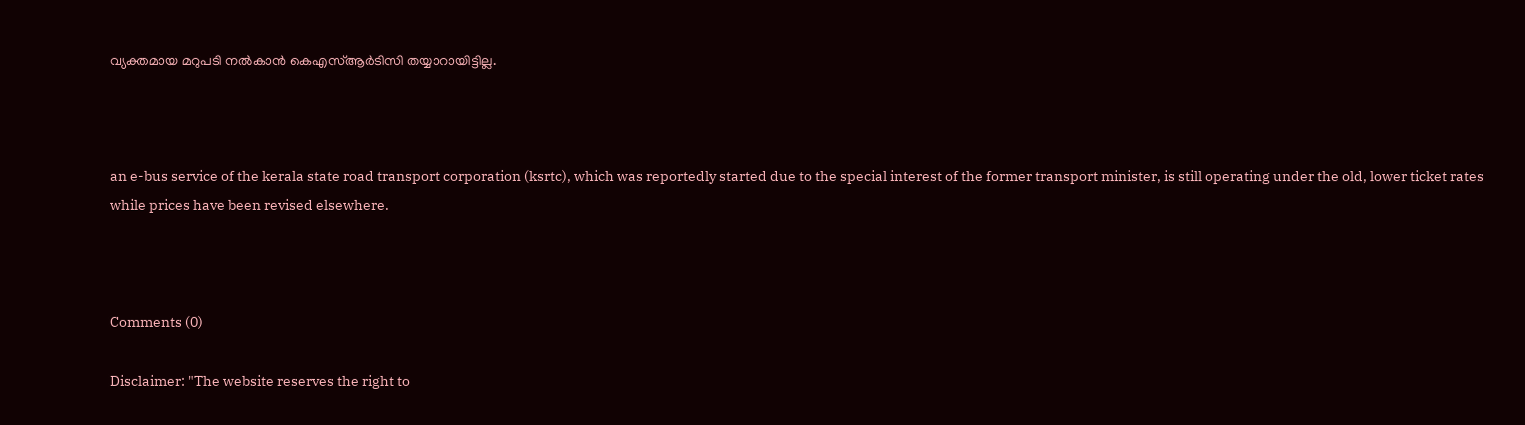വ്യക്തമായ മറുപടി നൽകാൻ കെഎസ്ആർടിസി തയ്യാറായിട്ടില്ല.



an e-bus service of the kerala state road transport corporation (ksrtc), which was reportedly started due to the special interest of the former transport minister, is still operating under the old, lower ticket rates while prices have been revised elsewhere.



Comments (0)

Disclaimer: "The website reserves the right to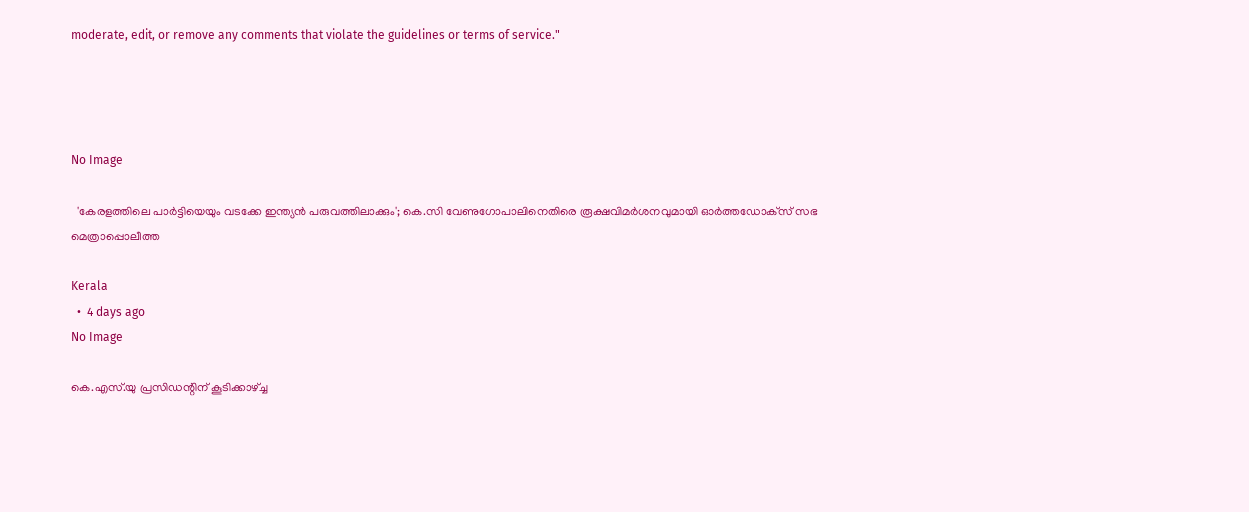moderate, edit, or remove any comments that violate the guidelines or terms of service."




No Image

  'കേരളത്തിലെ പാര്‍ട്ടിയെയും വടക്കേ ഇന്ത്യന്‍ പരുവത്തിലാക്കും'; കെ.സി വേണുഗോപാലിനെതിരെ രൂക്ഷവിമര്‍ശനവുമായി ഓര്‍ത്തഡോക്‌സ് സഭ മെത്രാപ്പൊലീത്ത

Kerala
  •  4 days ago
No Image

കെ.എസ്.യു പ്രസിഡന്റിന് കൂടിക്കാഴ്ച്ച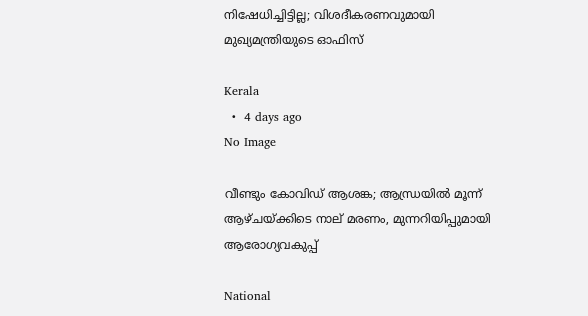നിഷേധിച്ചിട്ടില്ല; വിശദീകരണവുമായി മുഖ്യമന്ത്രിയുടെ ഓഫിസ്

Kerala
  •  4 days ago
No Image

വീണ്ടും കോവിഡ് ആശങ്ക; ആന്ധ്രയില്‍ മൂന്ന് ആഴ്ചയ്ക്കിടെ നാല് മരണം, മുന്നറിയിപ്പുമായി ആരോഗ്യവകുപ്പ്

National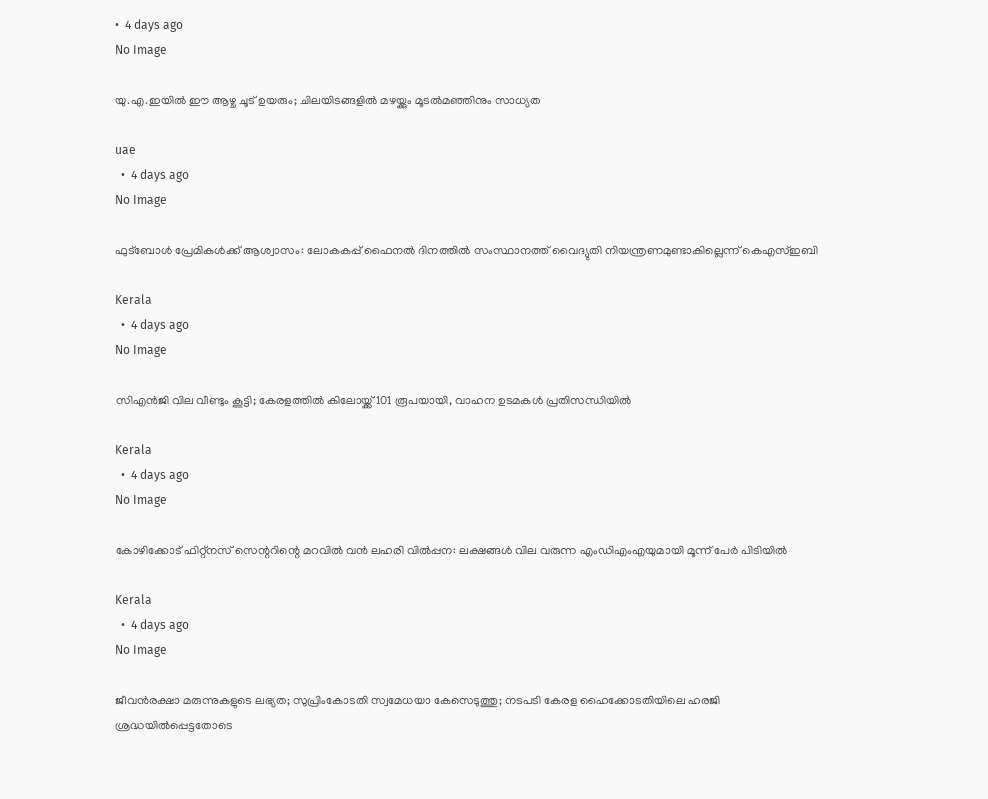•  4 days ago
No Image

യു.എ.ഇയിൽ ഈ ആഴ്ച ചൂട് ഉയരും; ചിലയിടങ്ങളിൽ മഴയ്ക്കും മൂടൽമഞ്ഞിനും സാധ്യത

uae
  •  4 days ago
No Image

ഫുട്‌ബോള്‍ പ്രേമികള്‍ക്ക് ആശ്വാസം: ലോകകപ്പ് ഫൈനല്‍ ദിനത്തില്‍ സംസ്ഥാനത്ത് വൈദ്യുതി നിയന്ത്രണമുണ്ടാകില്ലെന്ന് കെഎസ്ഇബി

Kerala
  •  4 days ago
No Image

സിഎന്‍ജി വില വീണ്ടും കൂട്ടി; കേരളത്തില്‍ കിലോയ്ക്ക് 101 രൂപയായി, വാഹന ഉടമകള്‍ പ്രതിസന്ധിയില്‍

Kerala
  •  4 days ago
No Image

കോഴിക്കോട് ഫിറ്റ്‌നസ് സെന്ററിന്റെ മറവില്‍ വന്‍ ലഹരി വില്‍പ്പന: ലക്ഷങ്ങള്‍ വില വരുന്ന എംഡിഎംഎയുമായി മൂന്ന് പേര്‍ പിടിയില്‍

Kerala
  •  4 days ago
No Image

ജീവൻരക്ഷാ മരുന്നുകളുടെ ലഭ്യത; സുപ്രിംകോടതി സ്വമേധയാ കേസെടുത്തു; നടപടി കേരള ഹൈക്കോടതിയിലെ ഹരജി ശ്രദ്ധയിൽപ്പെട്ടതോടെ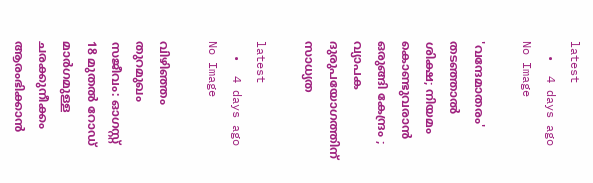latest
  •  4 days ago
No Image

'വന്ദേമാതരം' തടഞ്ഞാൽ ശിക്ഷ; നിയമം കൊണ്ടുവരാൻ ഒരുങ്ങി കേന്ദ്രം ; വ്യാപക ദുരുപയോഗത്തിന് സാധ്യത

latest
  •  4 days ago
No Image

വിഴിഞ്ഞം തുറമുഖം സജീവം: ഓഗസ്റ്റ് 18 മുതല്‍ റോഡ് മാര്‍ഗമുള്ള ചരക്കുനീക്കം ആരംഭിക്കാന്‍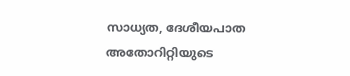സാധ്യത, ദേശീയപാത അതോറിറ്റിയുടെ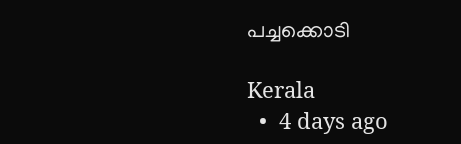പച്ചക്കൊടി

Kerala
  •  4 days ago